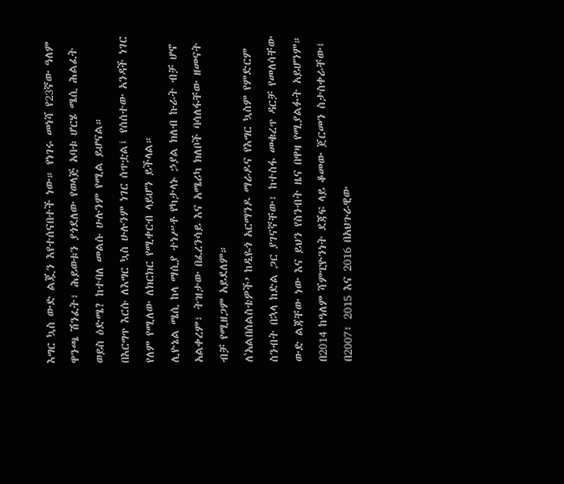እግር ኳስ ውድ ልጇን እየተሰናበተች ነው። የነገሩ መነሻ የ23ኛው ዓለም ዋንጫ ሽንፈት፣ ሕይወቱን ያጎደለው የወላጅ አባቱ ሆርሄ ሜሲ ሕልፈት ወይስ ዕድሜ? ከተባለ መልሱ ሁሉንም የሚል ይሆናል።
በእርግጥ እርሱ ለእግር ኳስ ሁሉንም ነገር ሰጥቷል፤ የሰሰተው አንዳች ነገር የለም የሚለው ለክርክር የሚቀርብ ላይሆን ይችላል።
ሊዮኔል ሜሲ ከላ ማሲያ ተነሥቶ የካታላኑ ኃያል ክለብ ኩራት ብቻ ሆኖ አልቀረም፣ ትዝታው በፈረንሳይ እና አሜሪካ ክለቦች ባሳለፋቸው ዘመናት ብቻ የሚዘጋም አይደለም።
ለ‛አልበሰልስቴዎች’ ከዲዬጎ አርማንዶ ማራዶና የእግር ኳስም የምድርም ስንብት በኋላ ከድል ጋር ያገናኛቸው፣ ከተስፋ መቁረጥ ዳርቻ የመለሳቸው ውድ ልጃቸው ነው እና ይህን የስንብት ዜና በዋዛ የሚያልፉት አይሆንም።
በ2014 ከዓለም ሻምፒዮንነት ደጃፍ ላይ ቆመው ጀርመን ስታስቀራቸው፤ በ2007፣ 2015 እና 2016 በአህጉራዊው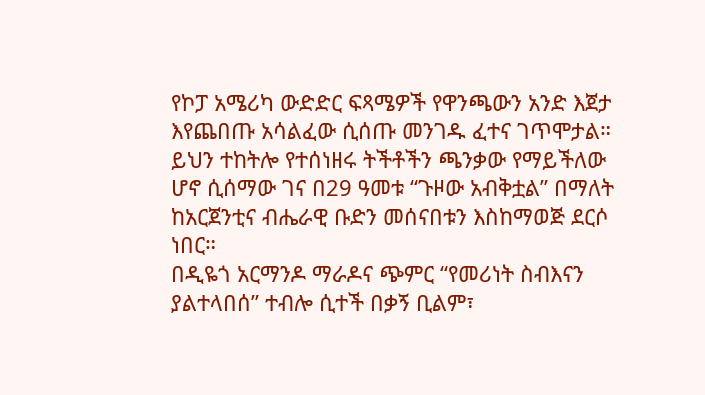የኮፓ አሜሪካ ውድድር ፍጻሜዎች የዋንጫውን አንድ እጀታ እየጨበጡ አሳልፈው ሲሰጡ መንገዱ ፈተና ገጥሞታል። ይህን ተከትሎ የተሰነዘሩ ትችቶችን ጫንቃው የማይችለው ሆኖ ሲሰማው ገና በ29 ዓመቱ “ጉዞው አብቅቷል” በማለት ከአርጀንቲና ብሔራዊ ቡድን መሰናበቱን እስከማወጅ ደርሶ ነበር።
በዲዬጎ አርማንዶ ማራዶና ጭምር “የመሪነት ስብእናን ያልተላበሰ” ተብሎ ሲተች በቃኝ ቢልም፣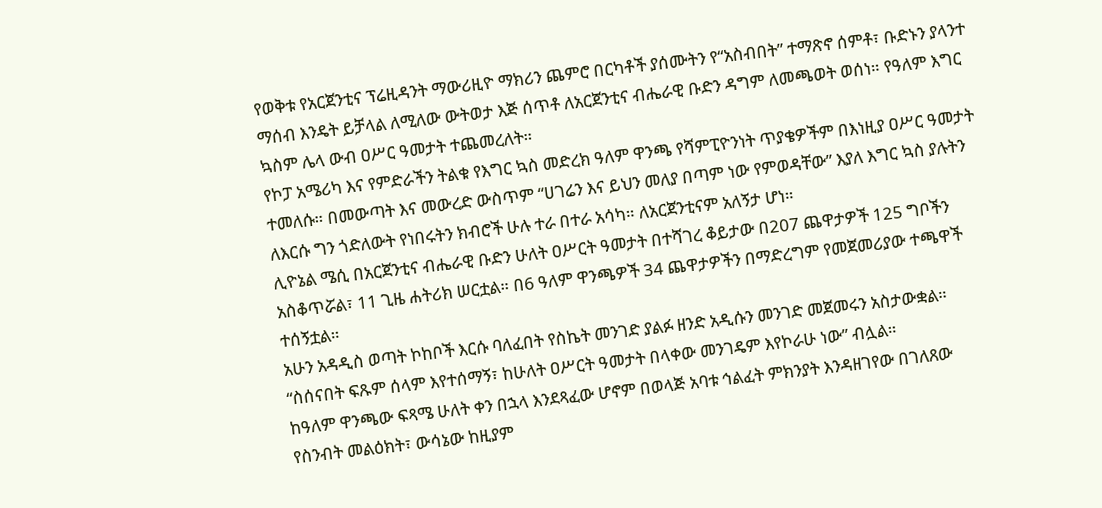የወቅቱ የአርጀንቲና ፕሬዚዳንት ማውሪዚዮ ማክሪን ጨምሮ በርካቶች ያሰሙትን የ“አስብበት” ተማጽኖ ሰምቶ፣ ቡድኑን ያላንተ ማሰብ እንዴት ይቻላል ለሚለው ውትወታ እጅ ሰጥቶ ለአርጀንቲና ብሔራዊ ቡድን ዳግም ለመጫወት ወሰነ። የዓለም እግር ኳስም ሌላ ውብ ዐሥር ዓመታት ተጨመረለት።
የኮፓ አሜሪካ እና የምድራችን ትልቁ የእግር ኳስ መድረክ ዓለም ዋንጫ የሻምፒዮንነት ጥያቄዎችም በእነዚያ ዐሥር ዓመታት ተመለሱ። በመውጣት እና መውረድ ውስጥም “ሀገሬን እና ይህን መለያ በጣም ነው የምወዳቸው” እያለ እግር ኳስ ያሉትን ለእርሱ ግን ጎድለውት የነበሩትን ክብሮች ሁሉ ተራ በተራ አሳካ። ለአርጀንቲናም አለኝታ ሆነ።
ሊዮኔል ሜሲ በአርጀንቲና ብሔራዊ ቡድን ሁለት ዐሥርት ዓመታት በተሻገረ ቆይታው በ207 ጨዋታዎች 125 ግቦችን አስቆጥሯል፣ 11 ጊዜ ሐትሪክ ሠርቷል። በ6 ዓለም ዋንጫዎች 34 ጨዋታዎችን በማድረግም የመጀመሪያው ተጫዋች ተሰኝቷል።
አሁን አዳዲስ ወጣት ኮከቦች እርሱ ባለፈበት የስኬት መንገድ ያልፉ ዘንድ አዲሱን መንገድ መጀመሩን አስታውቋል። “ስሰናበት ፍጹም ሰላም እየተሰማኝ፣ ከሁለት ዐሥርት ዓመታት በላቀው መንገዴም እየኮራሁ ነው” ብሏል።
ከዓለም ዋንጫው ፍጻሜ ሁለት ቀን በኋላ እንደጻፈው ሆኖም በወላጅ አባቱ ኅልፈት ምክንያት እንዳዘገየው በገለጸው የስንብት መልዕክት፣ ውሳኔው ከዚያም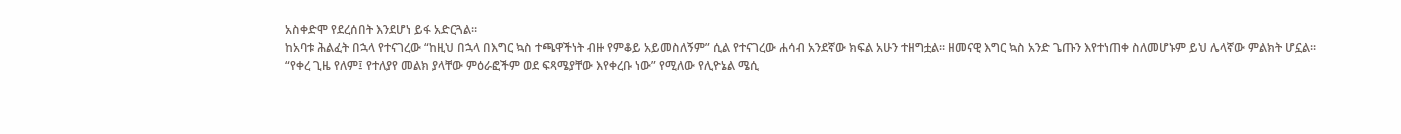አስቀድሞ የደረሰበት እንደሆነ ይፋ አድርጓል።
ከአባቱ ሕልፈት በኋላ የተናገረው “ከዚህ በኋላ በእግር ኳስ ተጫዋችነት ብዙ የምቆይ አይመስለኝም” ሲል የተናገረው ሐሳብ አንደኛው ክፍል አሁን ተዘግቷል። ዘመናዊ እግር ኳስ አንድ ጌጡን እየተነጠቀ ስለመሆኑም ይህ ሌላኛው ምልክት ሆኗል።
“የቀረ ጊዜ የለም፤ የተለያየ መልክ ያላቸው ምዕራፎችም ወደ ፍጻሜያቸው እየቀረቡ ነው” የሚለው የሊዮኔል ሜሲ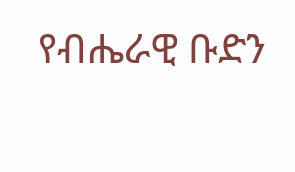የብሔራዊ ቡድን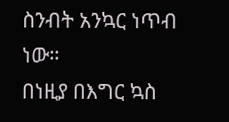ስንብት አንኳር ነጥብ ነው።
በነዚያ በእግር ኳስ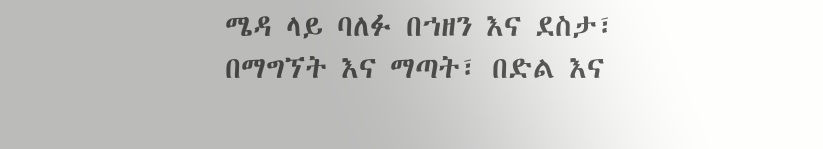ሜዳ ላይ ባለፉ በኀዘን እና ደስታ፣ በማግኘት እና ማጣት፣ በድል እና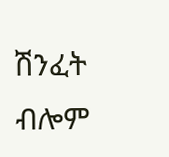ሽንፈት ብሎም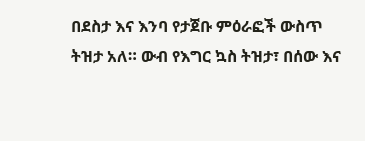በደስታ እና እንባ የታጀቡ ምዕራፎች ውስጥ ትዝታ አለ። ውብ የእግር ኳስ ትዝታ፣ በሰው እና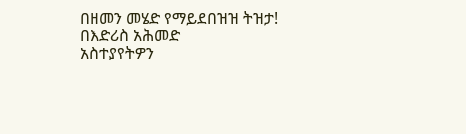በዘመን መሄድ የማይደበዝዝ ትዝታ!
በእድሪስ አሕመድ
አስተያየትዎን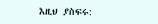እዚህ ያስፍሩ: